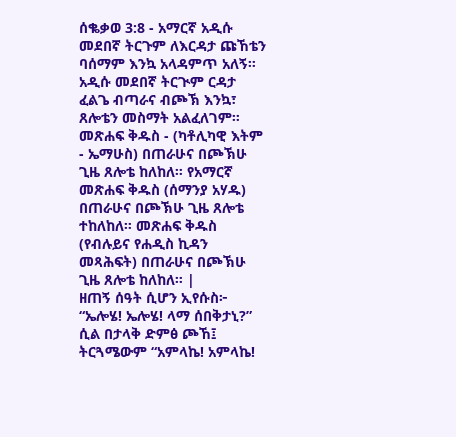ሰቈቃወ 3:8 - አማርኛ አዲሱ መደበኛ ትርጉም ለእርዳታ ጩኸቴን ባሰማም እንኳ አላዳምጥ አለኝ። አዲሱ መደበኛ ትርጒም ርዳታ ፈልጌ ብጣራና ብጮኽ እንኳ፣ ጸሎቴን መስማት አልፈለገም። መጽሐፍ ቅዱስ - (ካቶሊካዊ እትም - ኤማሁስ) በጠራሁና በጮኽሁ ጊዜ ጸሎቴ ከለከለ። የአማርኛ መጽሐፍ ቅዱስ (ሰማንያ አሃዱ) በጠራሁና በጮኽሁ ጊዜ ጸሎቴ ተከለከለ። መጽሐፍ ቅዱስ (የብሉይና የሐዲስ ኪዳን መጻሕፍት) በጠራሁና በጮኽሁ ጊዜ ጸሎቴ ከለከለ። |
ዘጠኝ ሰዓት ሲሆን ኢየሱስ፦ “ኤሎሄ! ኤሎሄ! ላማ ሰበቅታኒ?” ሲል በታላቅ ድምፅ ጮኸ፤ ትርጓሜውም “አምላኬ! አምላኬ!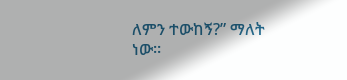ለምን ተውከኝ?” ማለት ነው።